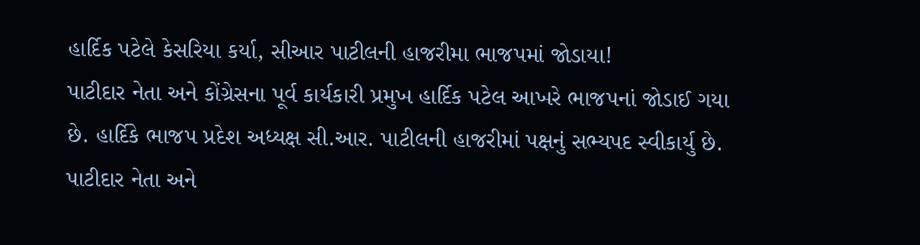હાર્દિક પટેલે કેસરિયા કર્યા, સીઆર પાટીલની હાજરીમા ભાજપમાં જોડાયા!
પાટીદાર નેતા અને કોંગ્રેસના પૂર્વ કાર્યકારી પ્રમુખ હાર્દિક પટેલ આખરે ભાજપનાં જોડાઈ ગયા છે. હાર્દિકે ભાજપ પ્રદેશ અધ્યક્ષ સી.આર. પાટીલની હાજરીમાં પક્ષનું સભ્યપદ સ્વીકાર્યુ છે.
પાટીદાર નેતા અને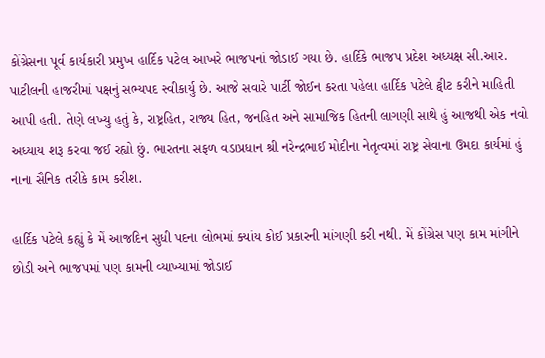કોંગ્રેસના પૂર્વ કાર્યકારી પ્રમુખ હાર્દિક પટેલ આખરે ભાજપનાં જોડાઈ ગયા છે. હાર્દિકે ભાજપ પ્રદેશ અધ્યક્ષ સી.આર. પાટીલની હાજરીમાં પક્ષનું સભ્યપદ સ્વીકાર્યુ છે. આજે સવારે પાર્ટી જોઈન કરતા પહેલા હાર્દિક પટેલે ટ્વીટ કરીને માહિતી આપી હતી. તેણે લખ્યુ હતું કે, રાષ્ટ્રહિત, રાજ્ય હિત, જનહિત અને સામાજિક હિતની લાગણી સાથે હું આજથી એક નવો અધ્યાય શરૂ કરવા જઈ રહ્યો છું. ભારતના સફળ વડાપ્રધાન શ્રી નરેન્દ્રભાઈ મોદીના નેતૃત્વમાં રાષ્ટ્ર સેવાના ઉમદા કાર્યમાં હું નાના સૈનિક તરીકે કામ કરીશ.

હાર્દિક પટેલે કહ્યું કે મેં આજદિન સુધી પદના લોભમાં ક્યાંય કોઈ પ્રકારની માંગણી કરી નથી. મેં કોંગ્રેસ પણ કામ માંગીને છોડી અને ભાજપમાં પણ કામની વ્યાખ્યામાં જોડાઈ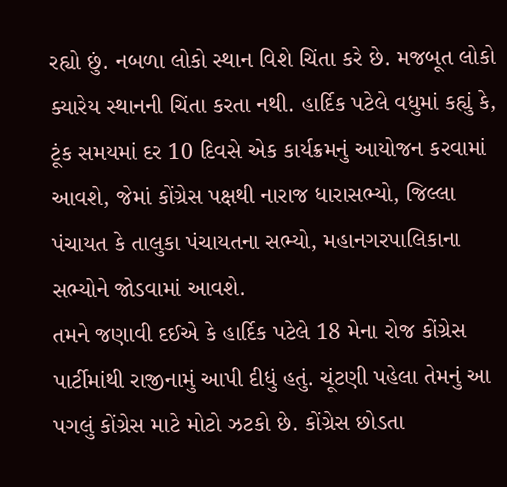રહ્યો છું. નબળા લોકો સ્થાન વિશે ચિંતા કરે છે. મજબૂત લોકો ક્યારેય સ્થાનની ચિંતા કરતા નથી. હાર્દિક પટેલે વધુમાં કહ્યું કે, ટૂંક સમયમાં દર 10 દિવસે એક કાર્યક્રમનું આયોજન કરવામાં આવશે, જેમાં કોંગ્રેસ પક્ષથી નારાજ ધારાસભ્યો, જિલ્લા પંચાયત કે તાલુકા પંચાયતના સભ્યો, મહાનગરપાલિકાના સભ્યોને જોડવામાં આવશે.
તમને જણાવી દઈએ કે હાર્દિક પટેલે 18 મેના રોજ કોંગ્રેસ પાર્ટીમાંથી રાજીનામું આપી દીધું હતું. ચૂંટણી પહેલા તેમનું આ પગલું કોંગ્રેસ માટે મોટો ઝટકો છે. કોંગ્રેસ છોડતા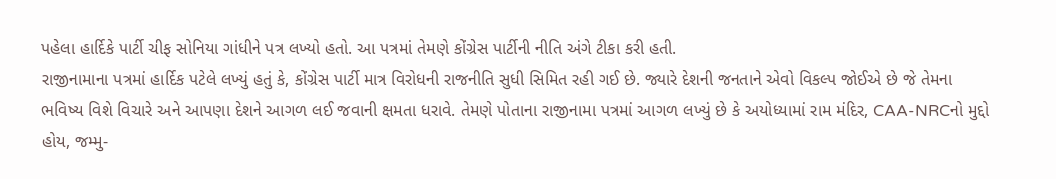પહેલા હાર્દિકે પાર્ટી ચીફ સોનિયા ગાંધીને પત્ર લખ્યો હતો. આ પત્રમાં તેમણે કોંગ્રેસ પાર્ટીની નીતિ અંગે ટીકા કરી હતી.
રાજીનામાના પત્રમાં હાર્દિક પટેલે લખ્યું હતું કે, કોંગ્રેસ પાર્ટી માત્ર વિરોધની રાજનીતિ સુધી સિમિત રહી ગઈ છે. જ્યારે દેશની જનતાને એવો વિકલ્પ જોઈએ છે જે તેમના ભવિષ્ય વિશે વિચારે અને આપણા દેશને આગળ લઈ જવાની ક્ષમતા ધરાવે. તેમણે પોતાના રાજીનામા પત્રમાં આગળ લખ્યું છે કે અયોધ્યામાં રામ મંદિર, CAA-NRCનો મુદ્દો હોય, જમ્મુ-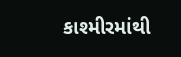કાશ્મીરમાંથી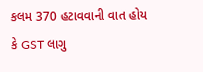કલમ 370 હટાવવાની વાત હોય કે GST લાગુ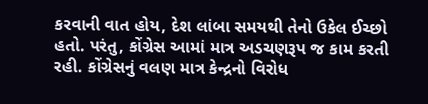કરવાની વાત હોય, દેશ લાંબા સમયથી તેનો ઉકેલ ઈચ્છો હતો. પરંતુ, કોંગ્રેસ આમાં માત્ર અડચણરૂપ જ કામ કરતી રહી. કોંગ્રેસનું વલણ માત્ર કેન્દ્રનો વિરોધ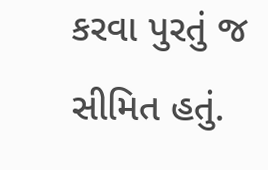કરવા પુરતું જ સીમિત હતું.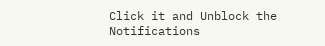Click it and Unblock the Notifications